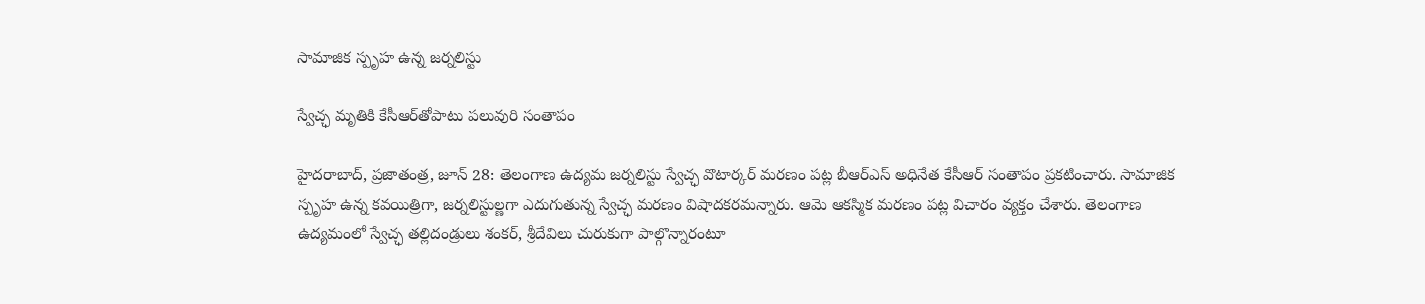సామాజిక స్పృహ ఉన్న జర్నలిస్టు

స్వేచ్ఛ మృతికి కేసీఆర్‌తోపాటు పలువురి సంతాపం

హైదరాబాద్‌, ప్రజాతంత్ర, జూన్‌ 28: తెలంగాణ ఉద్యమ జర్నలిస్టు స్వేచ్ఛ వొటార్కర్‌ మరణం పట్ల బీఆర్‌ఎస్‌ అధినేత కేసీఆర్‌ సంతాపం ప్రకటించారు. సామాజిక స్పృహ ఉన్న కవయిత్రిగా, జర్నలిస్టుల్ణగా ఎదుగుతున్న స్వేచ్ఛ మరణం విషాదకరమన్నారు. ఆమె ఆకస్మిక మరణం పట్ల విచారం వ్యక్తం చేశారు. తెలంగాణ ఉద్యమంలో స్వేచ్ఛ తల్లిదండ్రులు శంకర్‌, శ్రీదేవిలు చురుకుగా పాల్గొన్నారంటూ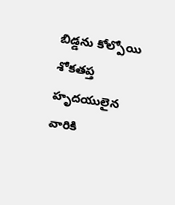బిడ్డను కోల్పోయి శోకతప్త హృదయులైన వారికి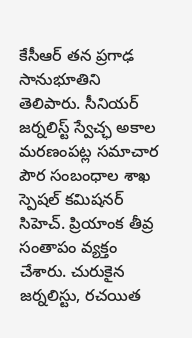కేసీఆర్‌ తన ప్రగాఢ సానుభూతిని తెలిపారు. సీనియర్‌ జర్నలిస్ట్‌ స్వేచ్ఛ అకాల మరణంపట్ల సమాచార పౌర సంబంధాల శాఖ స్పెషల్‌ కమిషనర్‌ సిహెచ్‌. ప్రియాంక తీవ్ర సంతాపం వ్యక్తం చేశారు. చురుకైన జర్నలిస్టు, రచయిత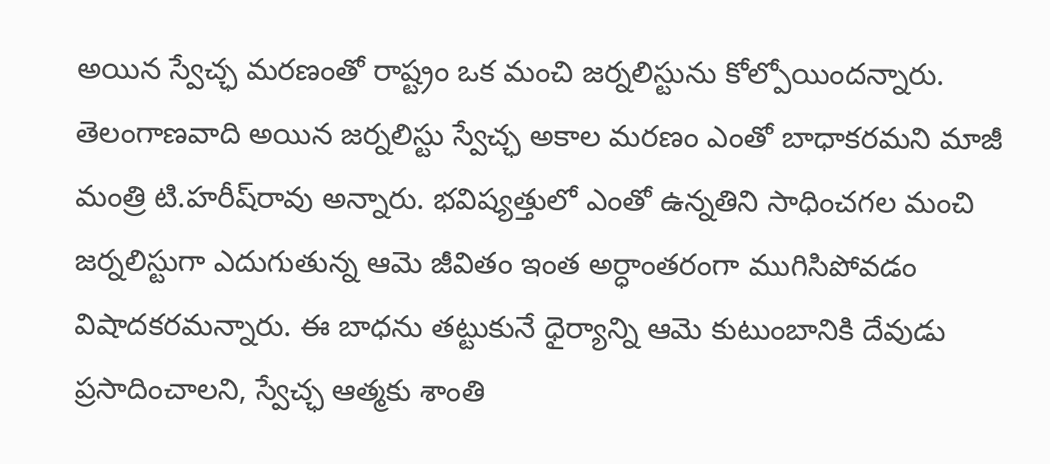అయిన స్వేచ్ఛ మరణంతో రాష్ట్రం ఒక మంచి జర్నలిస్టును కోల్పోయిందన్నారు. తెలంగాణవాది అయిన జర్నలిస్టు స్వేచ్ఛ అకాల మరణం ఎంతో బాధాకరమని మాజీ మంత్రి టి.హరీష్‌రావు అన్నారు. భవిష్యత్తులో ఎంతో ఉన్నతిని సాధించగల మంచి జర్నలిస్టుగా ఎదుగుతున్న ఆమె జీవితం ఇంత అర్ధాంతరంగా ముగిసిపోవడం విషాదకరమన్నారు. ఈ బాధను తట్టుకునే ధైర్యాన్ని ఆమె కుటుంబానికి దేవుడు ప్రసాదించాలని, స్వేచ్ఛ ఆత్మకు శాంతి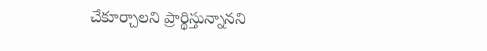చేకూర్చాలని ప్రార్థిస్తున్నానని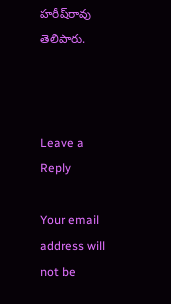హరీష్‌రావు తెలిపారు.



Leave a Reply

Your email address will not be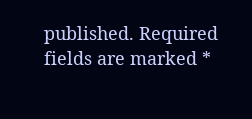published. Required fields are marked *